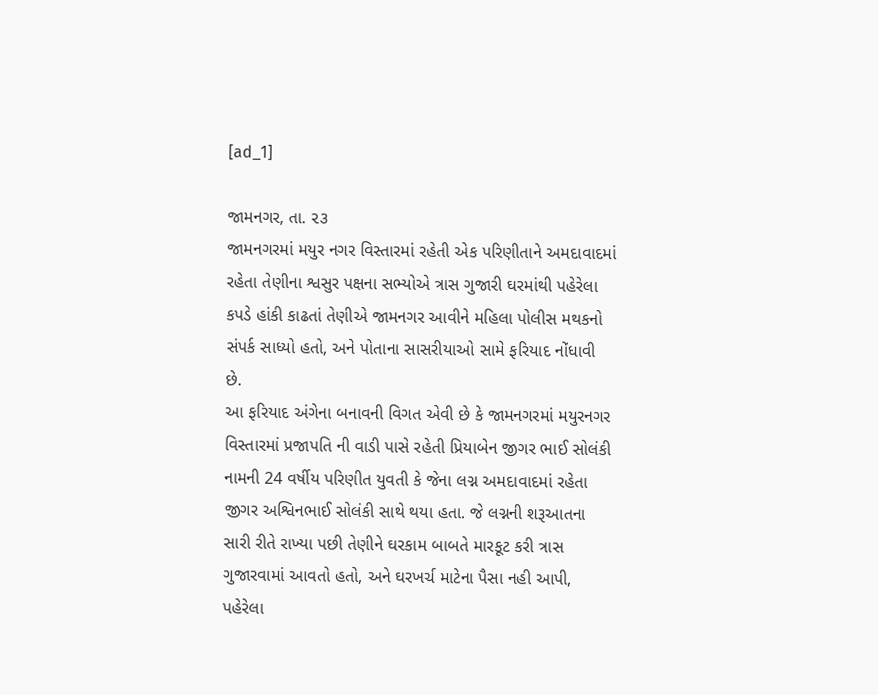[ad_1]

જામનગર, તા. ૨૩
જામનગરમાં મયુર નગર વિસ્તારમાં રહેતી એક પરિણીતાને અમદાવાદમાં રહેતા તેણીના શ્વસુર પક્ષના સભ્યોએ ત્રાસ ગુજારી ઘરમાંથી પહેરેલા કપડે હાંકી કાઢતાં તેણીએ જામનગર આવીને મહિલા પોલીસ મથકનો સંપર્ક સાધ્યો હતો, અને પોતાના સાસરીયાઓ સામે ફરિયાદ નોંધાવી છે.
આ ફરિયાદ અંગેના બનાવની વિગત એવી છે કે જામનગરમાં મયુરનગર વિસ્તારમાં પ્રજાપતિ ની વાડી પાસે રહેતી પ્રિયાબેન જીગર ભાઈ સોલંકી નામની 24 વર્ષીય પરિણીત યુવતી કે જેના લગ્ન અમદાવાદમાં રહેતા જીગર અશ્વિનભાઈ સોલંકી સાથે થયા હતા. જે લગ્નની શરૂઆતના સારી રીતે રાખ્યા પછી તેણીને ઘરકામ બાબતે મારકૂટ કરી ત્રાસ ગુજારવામાં આવતો હતો, અને ઘરખર્ચ માટેના પૈસા નહી આપી, પહેરેલા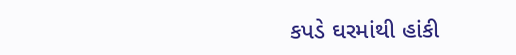કપડે ઘરમાંથી હાંકી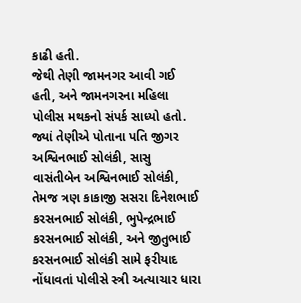કાઢી હતી.
જેથી તેણી જામનગર આવી ગઈ હતી, અને જામનગરના મહિલા પોલીસ મથકનો સંપર્ક સાધ્યો હતો. જ્યાં તેણીએ પોતાના પતિ જીગર અશ્વિનભાઈ સોલંકી, સાસુ વાસંતીબેન અશ્વિનભાઈ સોલંકી, તેમજ ત્રણ કાકાજી સસરા દિનેશભાઈ કરસનભાઈ સોલંકી, ભુપેન્દ્રભાઈ કરસનભાઈ સોલંકી, અને જીતુભાઈ કરસનભાઈ સોલંકી સામે ફરીયાદ નોંધાવતાં પોલીસે સ્ત્રી અત્યાચાર ધારા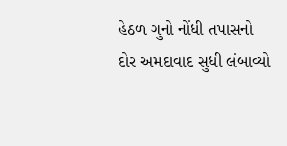હેઠળ ગુનો નોંધી તપાસનો દોર અમદાવાદ સુધી લંબાવ્યો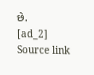છે.
[ad_2]
Source link